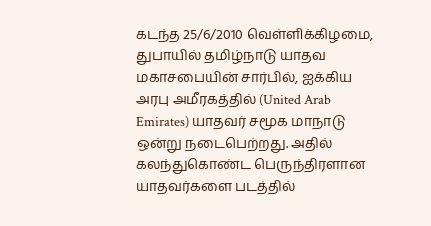கடந்த 25/6/2010 வெள்ளிக்கிழமை, துபாயில் தமிழ்நாடு யாதவ மகாசபையின் சார்பில், ஐக்கிய அரபு அமீரகத்தில் (United Arab Emirates) யாதவர் சமூக மாநாடு ஒன்று நடைபெற்றது. அதில் கலந்துகொண்ட பெருந்திரளான யாதவர்களை படத்தில்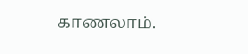காணலாம்.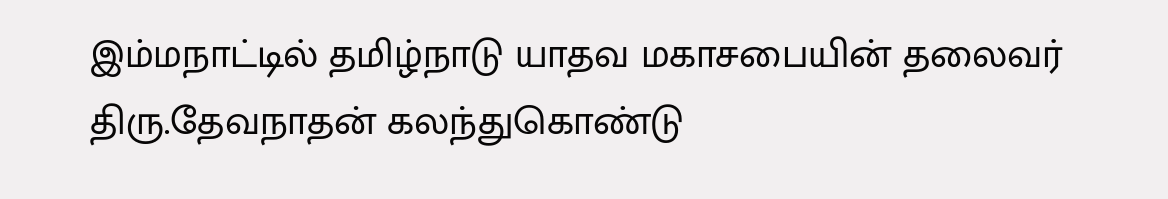இம்மநாட்டில் தமிழ்நாடு யாதவ மகாசபையின் தலைவர் திரு.தேவநாதன் கலந்துகொண்டு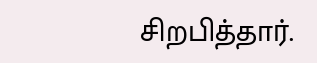சிறபித்தார்.